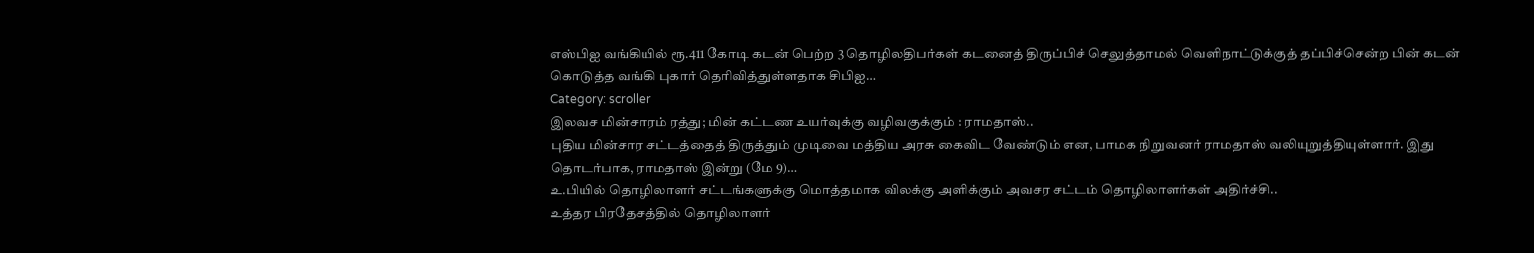எஸ்பிஐ வங்கியில் ரூ.411 கோடி கடன் பெற்ற 3 தொழிலதிபர்கள் கடனைத் திருப்பிச் செலுத்தாமல் வெளிநாட்டுக்குத் தப்பிச்சென்ற பின் கடன் கொடுத்த வங்கி புகார் தெரிவித்துள்ளதாக சிபிஐ…
Category: scroller
இலவச மின்சாரம் ரத்து; மின் கட்டண உயர்வுக்கு வழிவகுக்கும் : ராமதாஸ்..
புதிய மின்சார சட்டத்தைத் திருத்தும் முடிவை மத்திய அரசு கைவிட வேண்டும் என, பாமக நிறுவனர் ராமதாஸ் வலியுறுத்தியுள்ளார். இது தொடர்பாக, ராமதாஸ் இன்று (மே 9)…
உ.பியில் தொழிலாளர் சட்டங்களுக்கு மொத்தமாக விலக்கு அளிக்கும் அவசர சட்டம் தொழிலாளர்கள் அதிர்ச்சி..
உத்தர பிரதேசத்தில் தொழிலாளர்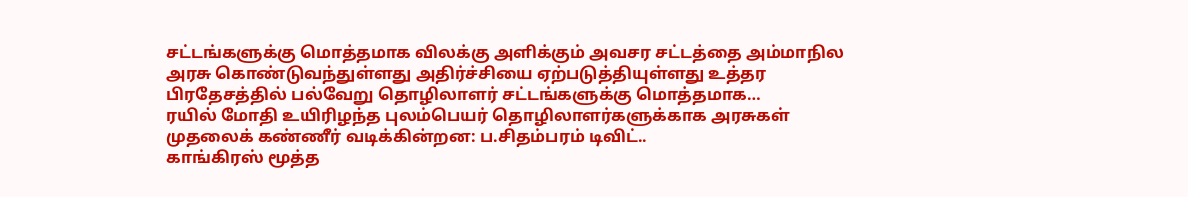சட்டங்களுக்கு மொத்தமாக விலக்கு அளிக்கும் அவசர சட்டத்தை அம்மாநில அரசு கொண்டுவந்துள்ளது அதிர்ச்சியை ஏற்படுத்தியுள்ளது உத்தர பிரதேசத்தில் பல்வேறு தொழிலாளர் சட்டங்களுக்கு மொத்தமாக…
ரயில் மோதி உயிரிழந்த புலம்பெயர் தொழிலாளர்களுக்காக அரசுகள் முதலைக் கண்ணீர் வடிக்கின்றன: ப.சிதம்பரம் டிவிட்..
காங்கிரஸ் மூத்த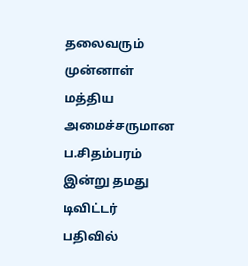தலைவரும் முன்னாள் மத்திய அமைச்சருமான ப.சிதம்பரம் இன்று தமது டிவிட்டர் பதிவில்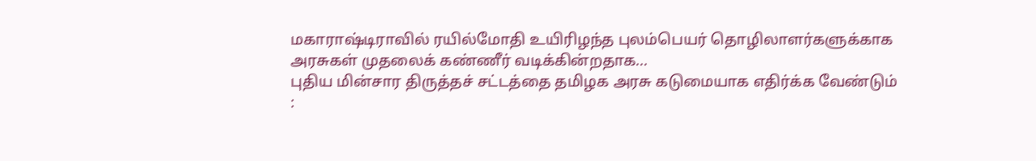மகாராஷ்டிராவில் ரயில்மோதி உயிரிழந்த புலம்பெயர் தொழிலாளர்களுக்காக அரசுகள் முதலைக் கண்ணீர் வடிக்கின்றதாக…
புதிய மின்சார திருத்தச் சட்டத்தை தமிழக அரசு கடுமையாக எதிர்க்க வேண்டும் :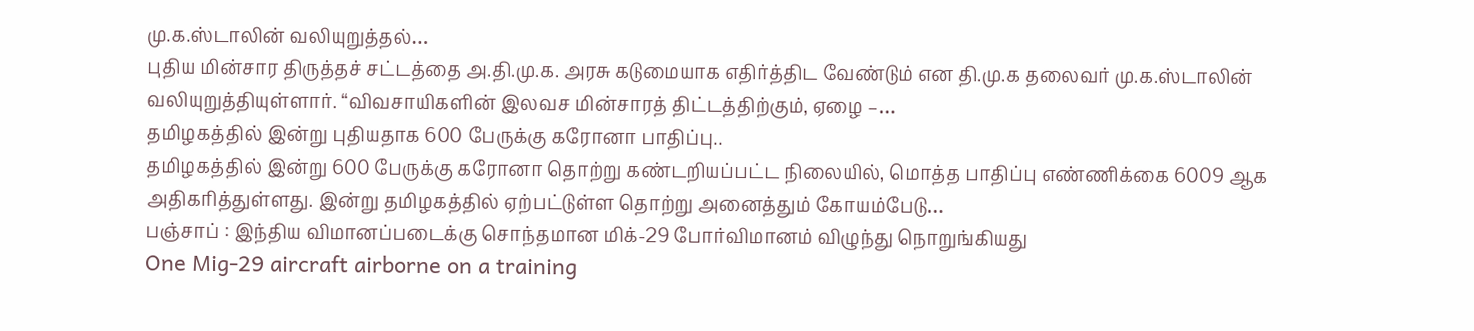மு.க.ஸ்டாலின் வலியுறுத்தல்…
புதிய மின்சார திருத்தச் சட்டத்தை அ.தி.மு.க. அரசு கடுமையாக எதிர்த்திட வேண்டும் என தி.மு.க தலைவர் மு.க.ஸ்டாலின் வலியுறுத்தியுள்ளார். “விவசாயிகளின் இலவச மின்சாரத் திட்டத்திற்கும், ஏழை –…
தமிழகத்தில் இன்று புதியதாக 600 பேருக்கு கரோனா பாதிப்பு..
தமிழகத்தில் இன்று 600 பேருக்கு கரோனா தொற்று கண்டறியப்பட்ட நிலையில், மொத்த பாதிப்பு எண்ணிக்கை 6009 ஆக அதிகரித்துள்ளது. இன்று தமிழகத்தில் ஏற்பட்டுள்ள தொற்று அனைத்தும் கோயம்பேடு…
பஞ்சாப் : இந்திய விமானப்படைக்கு சொந்தமான மிக்-29 போர்விமானம் விழுந்து நொறுங்கியது
One Mig-29 aircraft airborne on a training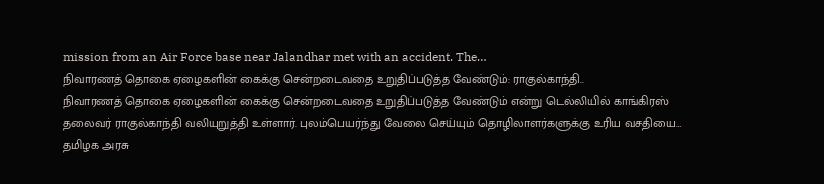mission from an Air Force base near Jalandhar met with an accident. The…
நிவாரணத் தொகை ஏழைகளின் கைக்கு சென்றடைவதை உறுதிப்படுத்த வேண்டும்: ராகுல்காந்தி..
நிவாரணத் தொகை ஏழைகளின் கைக்கு சென்றடைவதை உறுதிப்படுத்த வேண்டும் என்று டெல்லியில் காங்கிரஸ் தலைவர் ராகுல்காந்தி வலியுறுத்தி உள்ளார். புலம்பெயர்ந்து வேலை செய்யும் தொழிலாளர்களுக்கு உரிய வசதியை…
தமிழக அரசு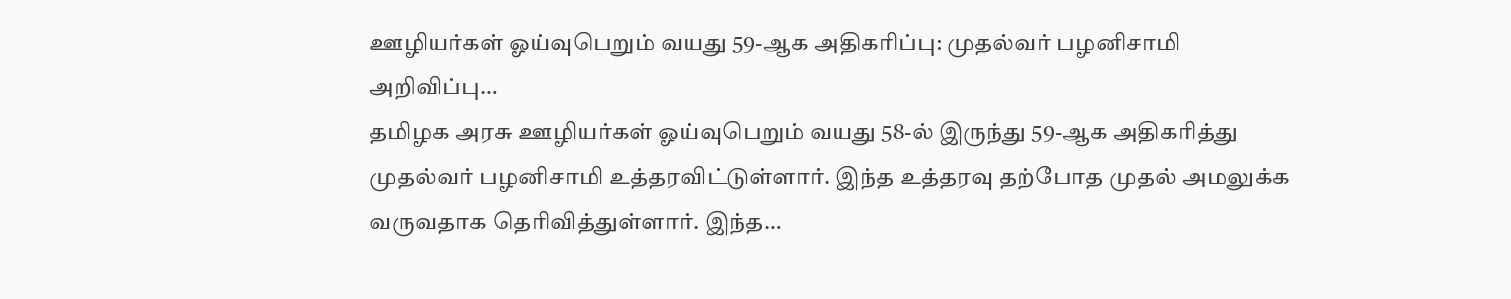ஊழியர்கள் ஓய்வுபெறும் வயது 59-ஆக அதிகரிப்பு: முதல்வர் பழனிசாமி அறிவிப்பு…
தமிழக அரசு ஊழியர்கள் ஓய்வுபெறும் வயது 58-ல் இருந்து 59-ஆக அதிகரித்து முதல்வர் பழனிசாமி உத்தரவிட்டுள்ளார். இந்த உத்தரவு தற்போத முதல் அமலுக்க வருவதாக தெரிவித்துள்ளார். இந்த…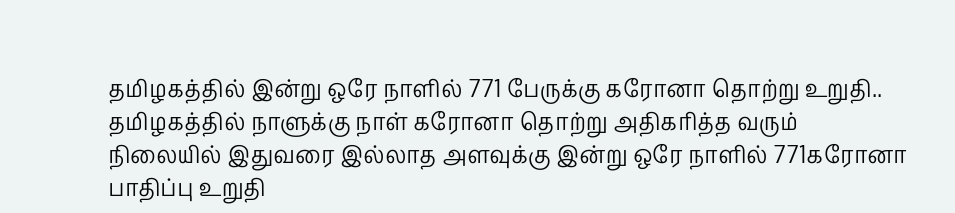தமிழகத்தில் இன்று ஒரே நாளில் 771 பேருக்கு கரோனா தொற்று உறுதி..
தமிழகத்தில் நாளுக்கு நாள் கரோனா தொற்று அதிகரித்த வரும் நிலையில் இதுவரை இல்லாத அளவுக்கு இன்று ஒரே நாளில் 771கரோனா பாதிப்பு உறுதி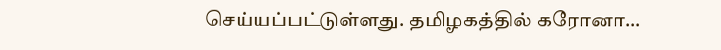செய்யப்பட்டுள்ளது. தமிழகத்தில் கரோனா…